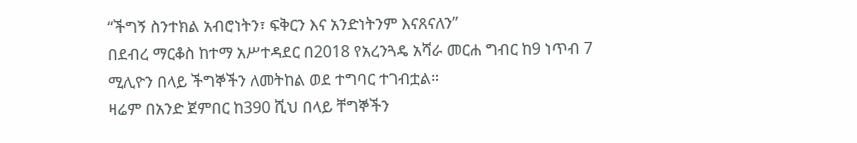“ችግኝ ስንተክል አብሮነትን፣ ፍቅርን እና አንድነትንም እናጸናለን”
በደብረ ማርቆስ ከተማ አሥተዳደር በ2018 የአረንጓዴ አሻራ መርሐ ግብር ከ9 ነጥብ 7 ሚሊዮን በላይ ችግኞችን ለመትከል ወደ ተግባር ተገብቷል።
ዛሬም በአንድ ጀምበር ከ390 ሺህ በላይ ቸግኞችን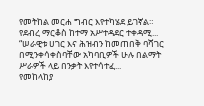የመትከል መርሐ ግብር እየተካሄደ ይገኛል።
የደብረ ማርቆስ ከተማ አሥተዳደር ተቀዳሚ...
“ሠራዊቱ ሀገር እና ሕዝብን ከመጠበቅ ባሻገር በሚንቀሳቀስባቸው አካባቢዎች ሁሉ በልማት ሥራዎች ላይ በንቃት እየተሳተፈ...
የመከላከያ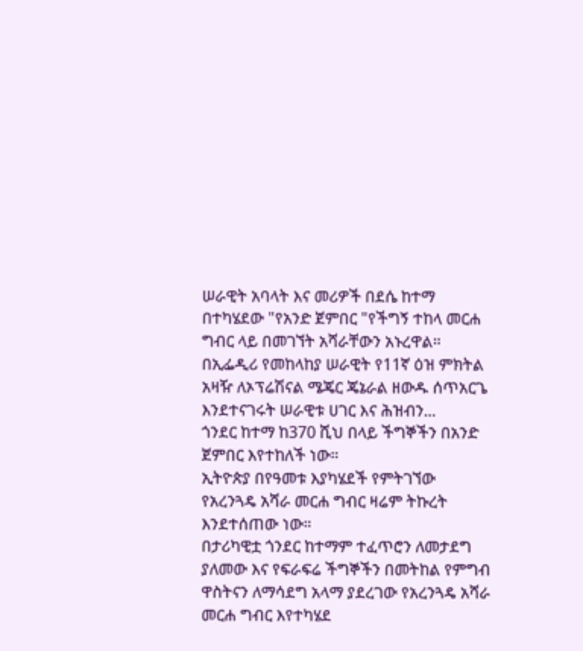ሠራዊት አባላት እና መሪዎች በደሴ ከተማ በተካሄደው "የአንድ ጀምበር "የችግኝ ተከላ መርሐ ግብር ላይ በመገኘት አሻራቸውን አኑረዋል።
በኢፌዲሪ የመከላከያ ሠራዊት የ11ኛ ዕዝ ምክትል አዛዥ ለኦፕሬሽናል ሜጄር ጄኔራል ዘውዱ ሰጥአርጌ እንደተናገሩት ሠራዊቱ ሀገር እና ሕዝብን...
ጎንደር ከተማ ከ370 ሺህ በላይ ችግኞችን በአንድ ጀምበር እየተከለች ነው።
ኢትዮጵያ በየዓመቱ እያካሄደች የምትገኘው የአረንጓዴ አሻራ መርሐ ግብር ዛሬም ትኩረት እንደተሰጠው ነው።
በታሪካዊቷ ጎንደር ከተማም ተፈጥሮን ለመታደግ ያለመው እና የፍራፍሬ ችግኞችን በመትከል የምግብ ዋስትናን ለማሳደግ አላማ ያደረገው የአረንጓዴ አሻራ መርሐ ግብር እየተካሄደ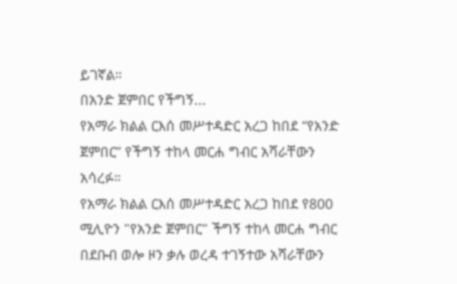ይገኛል።
በአንድ ጀምበር የችግኝ...
የአማራ ክልል ርእሰ መሥተዳድር አረጋ ከበደ “የአንድ ጀምበር” የችግኝ ተከላ መርሐ ግብር አሻራቸውን አሳረፉ።
የአማራ ክልል ርእሰ መሥተዳድር አረጋ ከበደ የ800 ሚሊዮን "የአንድ ጀምበር" ችግኝ ተከላ መርሐ ግብር በደቡብ ወሎ ዞን ቃሉ ወረዳ ተገኝተው አሻራቸውን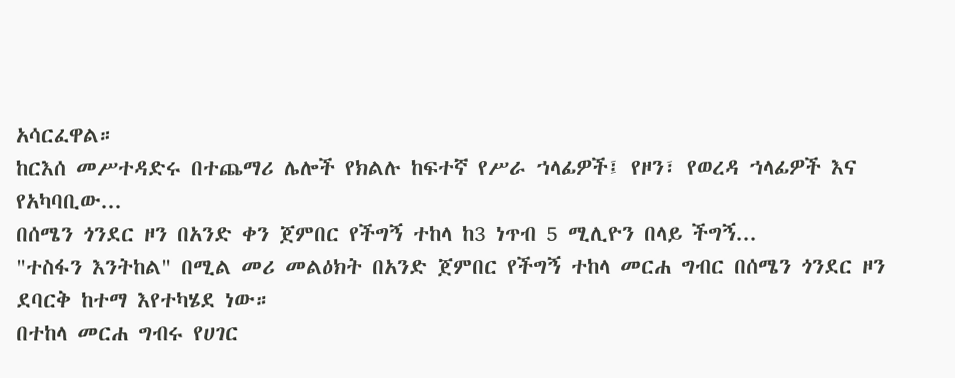አሳርፈዋል።
ከርእሰ መሥተዳድሩ በተጨማሪ ሌሎች የክልሉ ከፍተኛ የሥራ ኀላፊዎች፤ የዞን፣ የወረዳ ኀላፊዎች እና የአካባቢው...
በሰሜን ጎንደር ዞን በአንድ ቀን ጀምበር የችግኝ ተከላ ከ3 ነጥብ 5 ሚሊዮን በላይ ችግኝ...
"ተስፋን እንትከል" በሚል መሪ መልዕክት በአንድ ጀምበር የችግኝ ተከላ መርሐ ግብር በሰሜን ጎንደር ዞን ደባርቅ ከተማ እየተካሄደ ነው።
በተከላ መርሐ ግብሩ የሀገር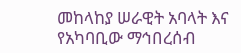መከላከያ ሠራዊት አባላት እና የአካባቢው ማኅበረሰብ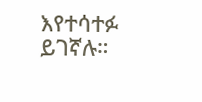እየተሳተፉ ይገኛሉ።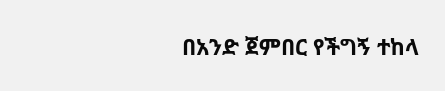በአንድ ጀምበር የችግኝ ተከላ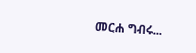መርሐ ግብሩ...